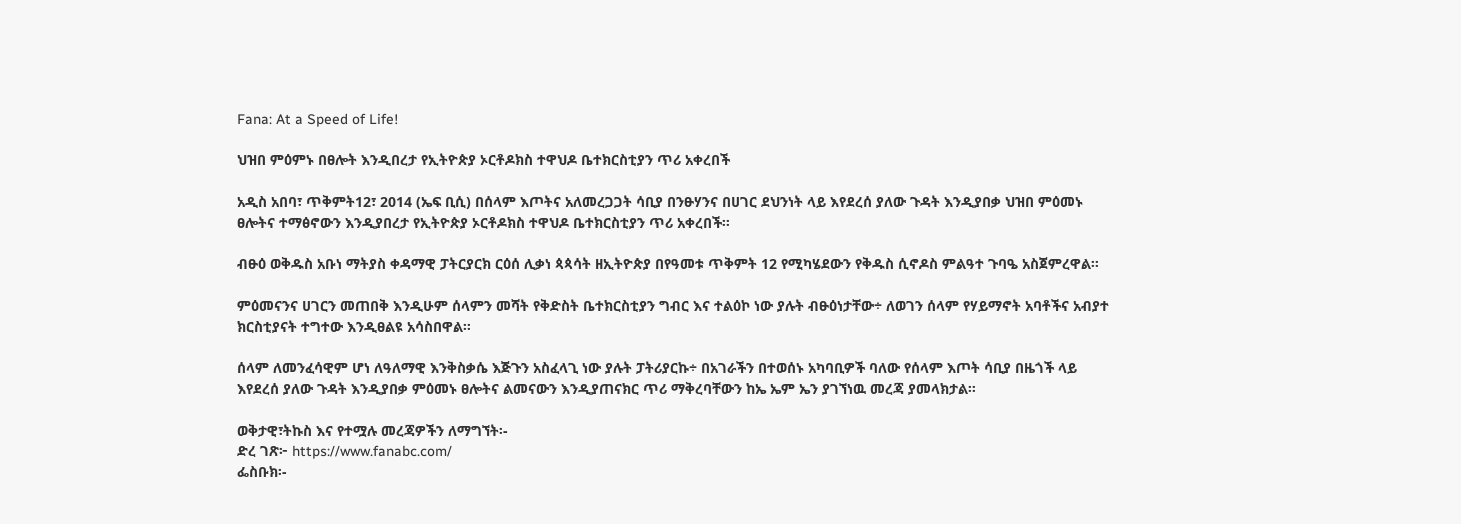Fana: At a Speed of Life!

ህዝበ ምዕምኑ በፀሎት እንዲበረታ የኢትዮጵያ ኦርቶዶክስ ተዋህዶ ቤተክርስቲያን ጥሪ አቀረበች

አዲስ አበባ፣ ጥቅምት12፣ 2014 (ኤፍ ቢሲ) በሰላም እጦትና አለመረጋጋት ሳቢያ በንፁሃንና በሀገር ደህንነት ላይ እየደረሰ ያለው ጉዳት እንዲያበቃ ህዝበ ምዕመኑ ፀሎትና ተማፅኖውን እንዲያበረታ የኢትዮጵያ ኦርቶዶክስ ተዋህዶ ቤተክርስቲያን ጥሪ አቀረበች፡፡

ብፁዕ ወቅዱስ አቡነ ማትያስ ቀዳማዊ ፓትርያርክ ርዕሰ ሊቃነ ጳጳሳት ዘኢትዮጵያ በየዓመቱ ጥቅምት 12 የሚካሄደውን የቅዱስ ሲኖዶስ ምልዓተ ጉባዔ አስጀምረዋል፡፡

ምዕመናንና ሀገርን መጠበቅ እንዲሁም ሰላምን መሻት የቅድስት ቤተክርስቲያን ግብር እና ተልዕኮ ነው ያሉት ብፁዕነታቸው÷ ለወገን ሰላም የሃይማኖት አባቶችና አብያተ ክርስቲያናት ተግተው እንዲፀልዩ አሳስበዋል፡፡

ሰላም ለመንፈሳዊም ሆነ ለዓለማዊ እንቅስቃሴ እጅጉን አስፈላጊ ነው ያሉት ፓትሪያርኩ÷ በአገራችን በተወሰኑ አካባቢዎች ባለው የሰላም እጦት ሳቢያ በዜጎች ላይ እየደረሰ ያለው ጉዳት እንዲያበቃ ምዕመኑ ፀሎትና ልመናውን እንዲያጠናክር ጥሪ ማቅረባቸውን ከኤ ኤም ኤን ያገኘነዉ መረጃ ያመላክታል፡፡

ወቅታዊ፣ትኩስ እና የተሟሉ መረጃዎችን ለማግኘት፡-
ድረ ገጽ፦ https://www.fanabc.com/
ፌስቡክ፡-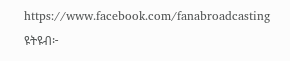https://www.facebook.com/fanabroadcasting
ዩትዩብ፦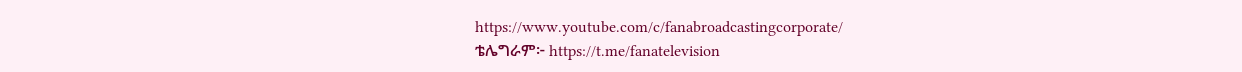https://www.youtube.com/c/fanabroadcastingcorporate/
ቴሌግራም፦ https://t.me/fanatelevision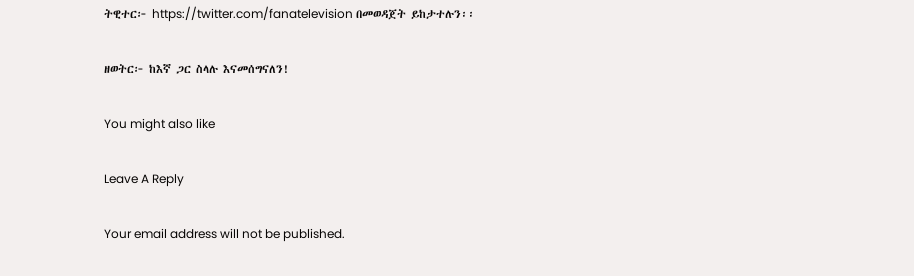ትዊተር፦ https://twitter.com/fanatelevision በመወዳጀት ይከታተሉን፡፡

ዘወትር፦ ከእኛ ጋር ስላሉ እናመሰግናለን!

You might also like

Leave A Reply

Your email address will not be published.